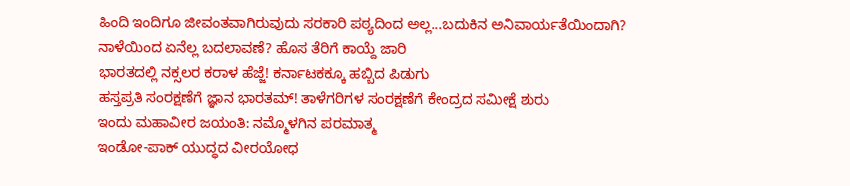ಹಿಂದಿ ಇಂದಿಗೂ ಜೀವಂತವಾಗಿರುವುದು ಸರಕಾರಿ ಪಠ್ಯದಿಂದ ಅಲ್ಲ...ಬದುಕಿನ ಅನಿವಾರ್ಯತೆಯಿಂದಾಗಿ?
ನಾಳೆಯಿಂದ ಏನೆಲ್ಲ ಬದಲಾವಣೆ? ಹೊಸ ತೆರಿಗೆ ಕಾಯ್ದೆ ಜಾರಿ
ಭಾರತದಲ್ಲಿ ನಕ್ಸಲರ ಕರಾಳ ಹೆಜ್ಜೆ! ಕರ್ನಾಟಕಕ್ಕೂ ಹಬ್ಬಿದ ಪಿಡುಗು
ಹಸ್ತಪ್ರತಿ ಸಂರಕ್ಷಣೆಗೆ ಜ್ಞಾನ ಭಾರತಮ್! ತಾಳೆಗರಿಗಳ ಸಂರಕ್ಷಣೆಗೆ ಕೇಂದ್ರದ ಸಮೀಕ್ಷೆ ಶುರು
ಇಂದು ಮಹಾವೀರ ಜಯಂತಿ: ನಮ್ಮೊಳಗಿನ ಪರಮಾತ್ಮ
ಇಂಡೋ-ಪಾಕ್ ಯುದ್ಧದ ವೀರಯೋಧ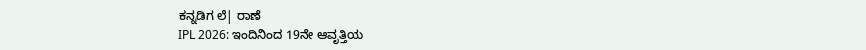ಕನ್ನಡಿಗ ಲೆ| ರಾಣೆ
IPL 2026: ಇಂದಿನಿಂದ 19ನೇ ಆವೃತ್ತಿಯ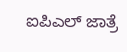ಐಪಿಎಲ್ ಜಾತ್ರೆ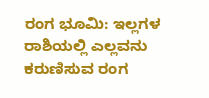ರಂಗ ಭೂಮಿ: ಇಲ್ಲಗಳ ರಾಶಿಯಲ್ಲಿ ಎಲ್ಲವನು ಕರುಣಿಸುವ ರಂಗ